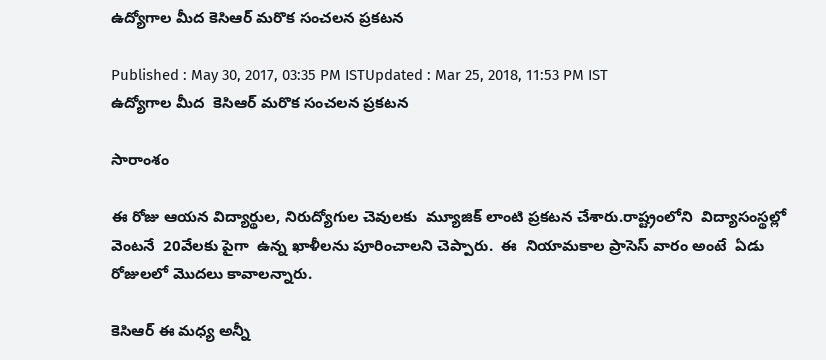ఉద్యోగాల మీద కెసిఆర్ మరొక సంచలన ప్రకటన

Published : May 30, 2017, 03:35 PM ISTUpdated : Mar 25, 2018, 11:53 PM IST
ఉద్యోగాల మీద  కెసిఆర్ మరొక సంచలన ప్రకటన

సారాంశం

ఈ రోజు ఆయన విద్యార్థుల, నిరుద్యోగుల చెవులకు  మ్యూజిక్ లాంటి ప్రకటన చేశారు.రాష్ట్రంలోని  విద్యాసంస్థల్లో వెంటనే  20వేలకు పైగా  ఉన్న ఖాళీలను పూరించాలని చెప్పారు.  ఈ  నియామకాల ప్రాసెస్ వారం అంటే  ఏడు రోజులలో మొదలు కావాలన్నారు.

కెసిఆర్ ఈ మధ్య అన్నీ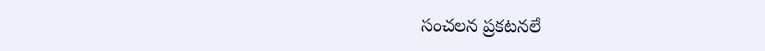సంచలన ప్రకటనలే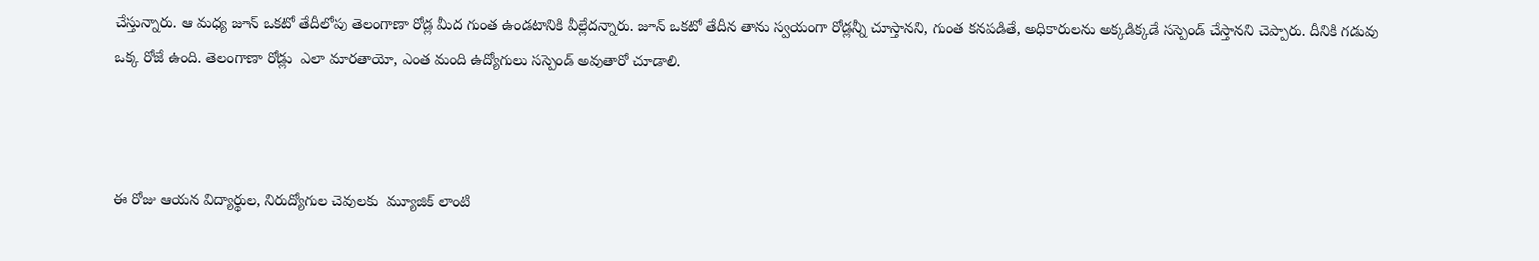చేస్తున్నారు. ఆ మధ్య జూన్ ఒకటో తేదీలోపు తెలంగాణా రోడ్ల మీద గుంత ఉండటానికి వీల్లేదన్నారు. జూన్ ఒకటో తేదీన తాను స్వయంగా రోడ్లన్నీ చూస్తానని, గుంత కనపడితే, అధికారులను అక్కడిక్కడే సస్పెండ్ చేస్తానని చెప్పారు. దీనికి గడువు ఒక్క రోజే ఉంది. తెలంగాణా రోడ్లు  ఎలా మారతాయో, ఎంత మంది ఉద్యోగులు సస్పెండ్ అవుతారో చూడాలి.



ఈ రోజు ఆయన విద్యార్థుల, నిరుద్యోగుల చెవులకు  మ్యూజిక్ లాంటి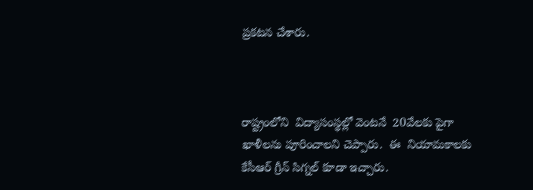ప్రకటన చేశారు.



రాష్ట్రంలోని  విద్యాసంస్థల్లో వెంటనే  20వేలకు పైగా  ఖాళీలను పూరించాలని చెప్పారు.  ఈ  నియామకాలకు  కేసీఆర్‌ గ్రీన్‌ సిగ్నల్‌ కూడా ఇచ్చారు.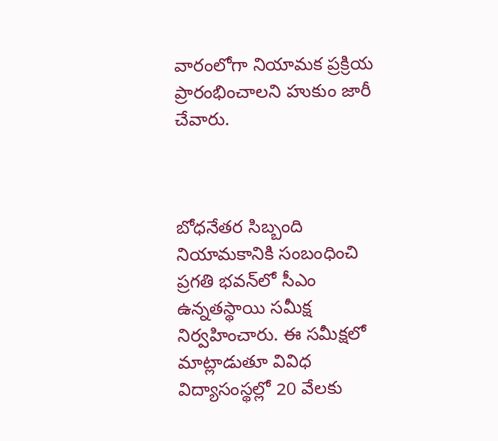వారంలోగా నియామక ప్రక్రియ ప్రారంభించాలని హుకుం జారీ చేవారు.



బోధనేతర సిబ్బంది నియామకానికి సంబంధించి ప్రగతి భవన్‌లో సీఎం ఉన్నతస్థాయి సమీక్ష నిర్వహించారు. ఈ సమీక్షలో  మాట్లాడుతూ వివిధ విద్యాసంస్థల్లో 20 వేలకు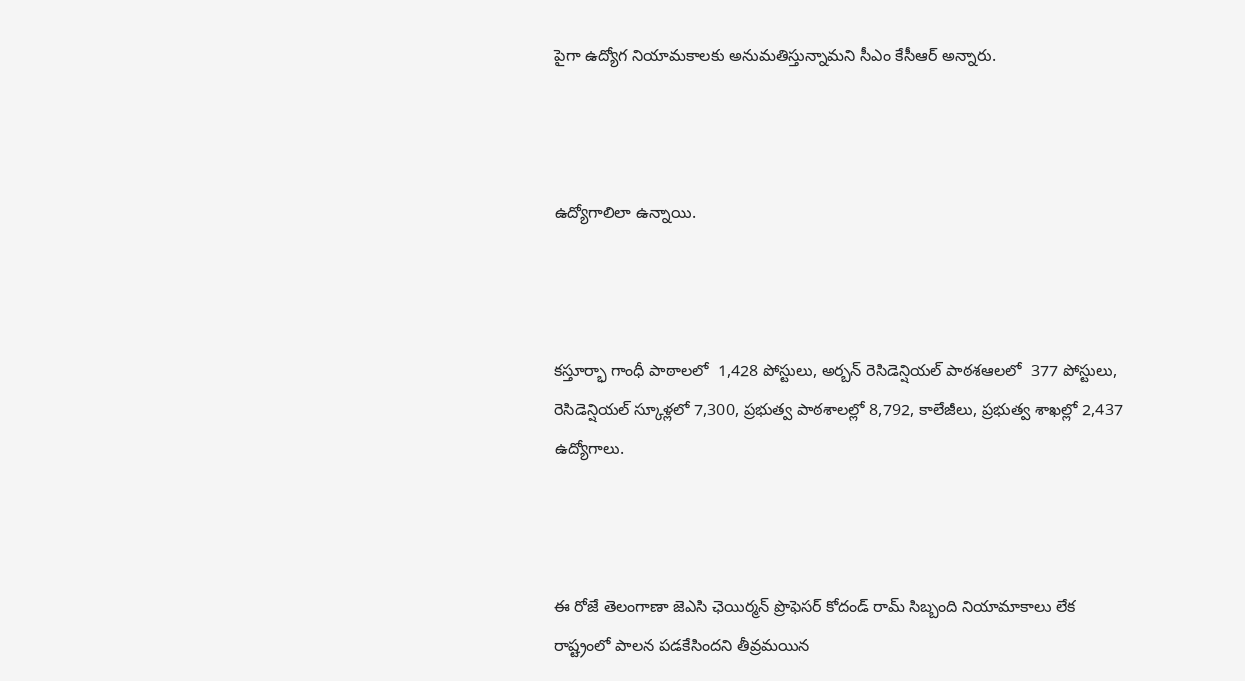పైగా ఉద్యోగ నియామకాలకు అనుమతిస్తున్నామని సీఎం కేసీఆర్ అన్నారు.



ఉద్యోగాలిలా ఉన్నాయి.



కస్తూర్భా గాంధీ పాఠాలలో  1,428 పోస్టులు, అర్బన్‌ రెసిడెన్షియల్‌ పాఠశఆలలో  377 పోస్టులు, రెసిడెన్షియల్‌ స్కూళ్లలో 7,300, ప్రభుత్వ పాఠశాలల్లో 8,792, కాలేజీలు, ప్రభుత్వ శాఖల్లో 2,437 ఉద్యోగాలు.



ఈ రోజే తెలంగాణా జెఎసి ఛెయిర్మన్ ప్రొఫెసర్ కోదండ్ రామ్ సిబ్బంది నియామాకాలు లేక రాష్ట్రంలో పాలన పడకేసిందని తీవ్రమయిన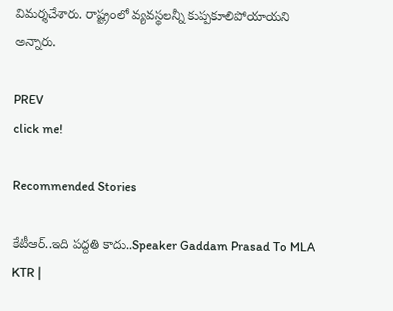విమర్శచేశారు. రాష్ట్రంలో వ్యవస్థలన్నీ కుప్పకూలిపోయాయని అన్నారు.

PREV
click me!

Recommended Stories

కేటీఆర్..ఇది పద్దతి కాదు..Speaker Gaddam Prasad To MLA KTR |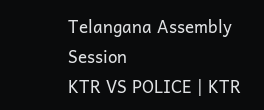Telangana Assembly Session
KTR VS POLICE | KTR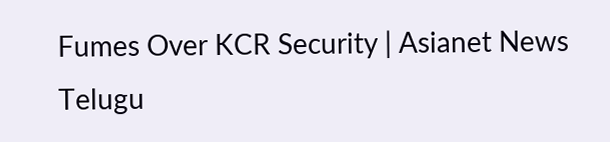Fumes Over KCR Security | Asianet News Telugu